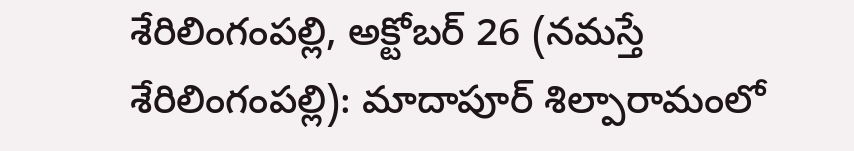శేరిలింగంపల్లి, అక్టోబర్ 26 (నమస్తే శేరిలింగంపల్లి): మాదాపూర్ శిల్పారామంలో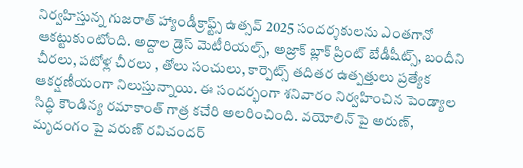నిర్వహిస్తున్న గుజరాత్ హ్యాండీక్రాఫ్ట్స్ ఉత్సవ్ 2025 సందర్శకులను ఎంతగానో ఆకట్టుకుంటోంది. అద్దాల డ్రెస్ మెటీరియల్స్, అజ్రాక్ బ్లాక్ ప్రింట్ బేడీషీట్స్, బందీని చీరలు, పటోళ్ల చీరలు , తోలు సంచులు, కార్పెట్స్ తదితర ఉత్పత్తులు ప్రత్యేక ఆకర్షణీయంగా నిలుస్తున్నాయి. ఈ సందర్భంగా శనివారం నిర్వహించిన పెండ్యాల సిద్ధి కౌండిన్య రమాకాంత్ గాత్ర కచేరి అలరించింది. వయోలిన్ పై అరుణ్, మృదంగం పై వరుణ్ రవిచందర్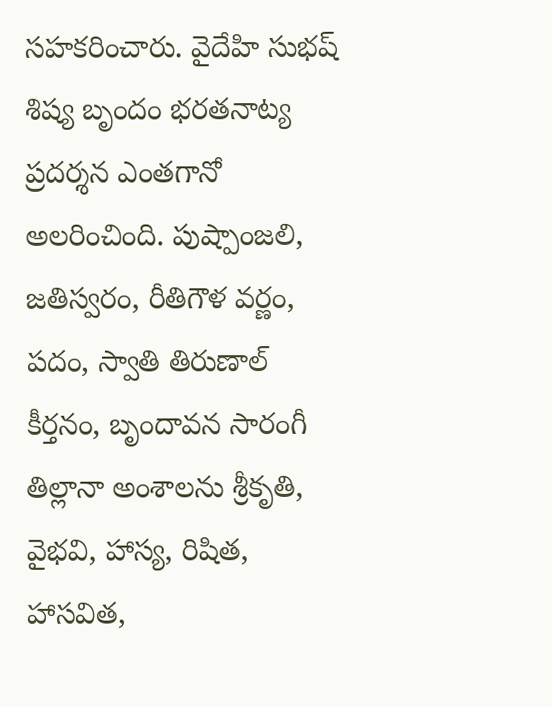సహకరించారు. వైదేహి సుభష్ శిష్య బృందం భరతనాట్య ప్రదర్శన ఎంతగానో అలరించింది. పుష్పాంజలి, జతిస్వరం, రీతిగౌళ వర్ణం, పదం, స్వాతి తిరుణాల్ కీర్తనం, బృందావన సారంగీ తిల్లానా అంశాలను శ్రీకృతి, వైభవి, హాస్య, రిషిత, హాసవిత,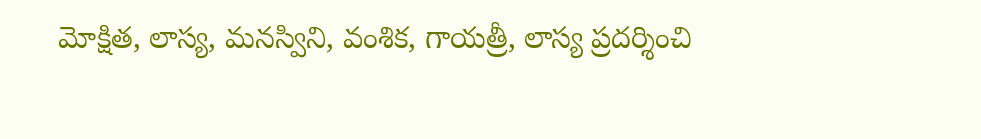మోక్షిత, లాస్య, మనస్విని, వంశిక, గాయత్రీ, లాస్య ప్రదర్శించి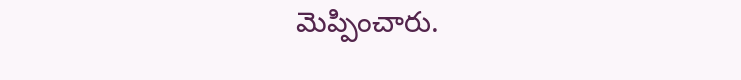మెప్పించారు.